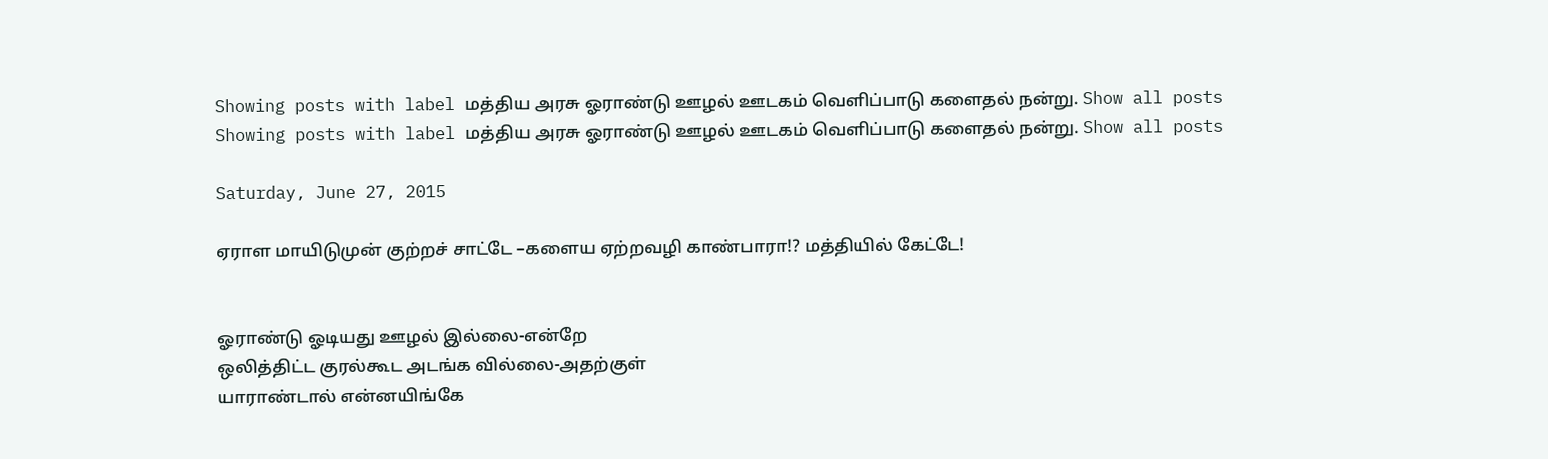Showing posts with label மத்திய அரசு ஓராண்டு ஊழல் ஊடகம் வெளிப்பாடு களைதல் நன்று. Show all posts
Showing posts with label மத்திய அரசு ஓராண்டு ஊழல் ஊடகம் வெளிப்பாடு களைதல் நன்று. Show all posts

Saturday, June 27, 2015

ஏராள மாயிடுமுன் குற்றச் சாட்டே –களைய ஏற்றவழி காண்பாரா!? மத்தியில் கேட்டே!


ஓராண்டு ஓடியது ஊழல் இல்லை-என்றே
ஒலித்திட்ட குரல்கூட அடங்க வில்லை-அதற்குள்
யாராண்டால் என்னயிங்கே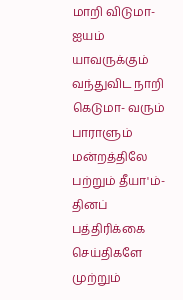மாறி விடுமா- ஐயம்
யாவருக்கும் வந்துவிட நாறி கெடுமா- வரும்
பாராளும் மன்றத்திலே பற்றும் தீயா'ம்- தினப்
பத்திரிக்கை செய்திகளே முற்றும்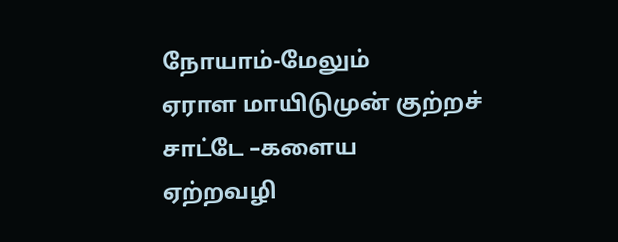நோயாம்-மேலும்
ஏராள மாயிடுமுன் குற்றச் சாட்டே –களைய
ஏற்றவழி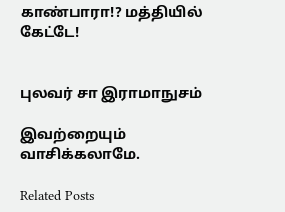காண்பாரா!? மத்தியில் கேட்டே!


புலவர் சா இராமாநுசம்

இவற்றையும் வாசிக்கலாமே.

Related Posts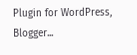Plugin for WordPress, Blogger...